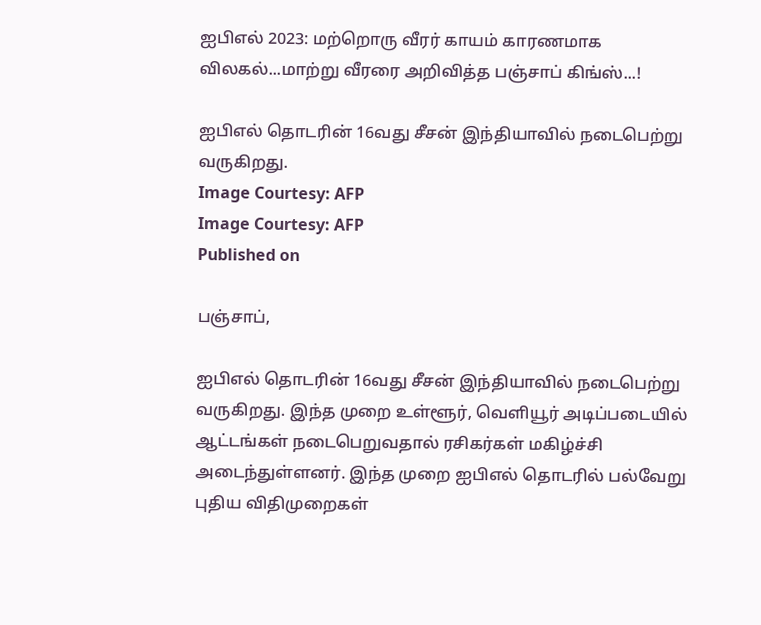ஐபிஎல் 2023: மற்றொரு வீரர் காயம் காரணமாக விலகல்...மாற்று வீரரை அறிவித்த பஞ்சாப் கிங்ஸ்...!

ஐபிஎல் தொடரின் 16வது சீசன் இந்தியாவில் நடைபெற்று வருகிறது.
Image Courtesy: AFP
Image Courtesy: AFP
Published on

பஞ்சாப்,

ஐபிஎல் தொடரின் 16வது சீசன் இந்தியாவில் நடைபெற்று வருகிறது. இந்த முறை உள்ளூர், வெளியூர் அடிப்படையில் ஆட்டங்கள் நடைபெறுவதால் ரசிகர்கள் மகிழ்ச்சி அடைந்துள்ளனர். இந்த முறை ஐபிஎல் தொடரில் பல்வேறு புதிய விதிமுறைகள்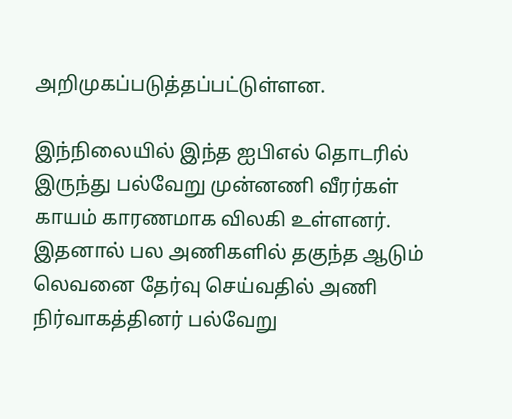அறிமுகப்படுத்தப்பட்டுள்ளன.

இந்நிலையில் இந்த ஐபிஎல் தொடரில் இருந்து பல்வேறு முன்னணி வீரர்கள் காயம் காரணமாக விலகி உள்ளனர். இதனால் பல அணிகளில் தகுந்த ஆடும் லெவனை தேர்வு செய்வதில் அணி நிர்வாகத்தினர் பல்வேறு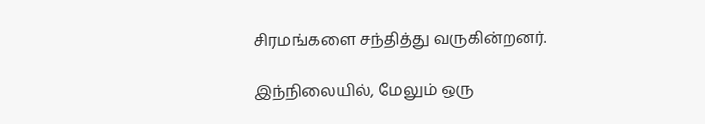சிரமங்களை சந்தித்து வருகின்றனர்.

இந்நிலையில், மேலும் ஒரு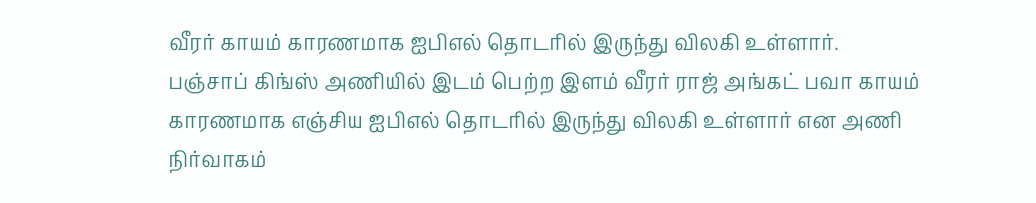வீரர் காயம் காரணமாக ஐபிஎல் தொடரில் இருந்து விலகி உள்ளார். பஞ்சாப் கிங்ஸ் அணியில் இடம் பெற்ற இளம் வீரர் ராஜ் அங்கட் பவா காயம் காரணமாக எஞ்சிய ஐபிஎல் தொடரில் இருந்து விலகி உள்ளார் என அணி நிர்வாகம்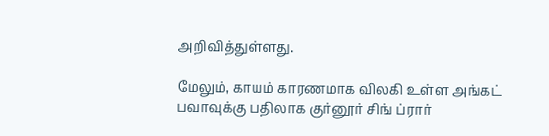அறிவித்துள்ளது.

மேலும், காயம் காரணமாக விலகி உள்ள அங்கட் பவாவுக்கு பதிலாக குர்னூர் சிங் ப்ரார்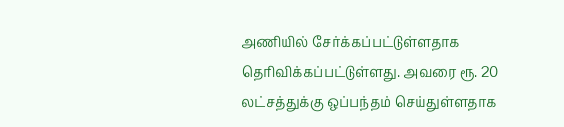அணியில் சேர்க்கப்பட்டுள்ளதாக தெரிவிக்கப்பட்டுள்ளது. அவரை ரூ. 20 லட்சத்துக்கு ஒப்பந்தம் செய்துள்ளதாக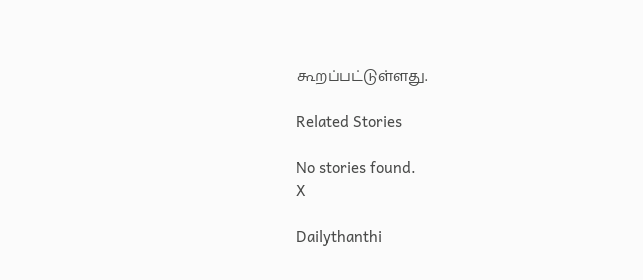கூறப்பட்டுள்ளது.

Related Stories

No stories found.
X

Dailythanthi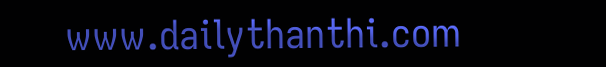www.dailythanthi.com